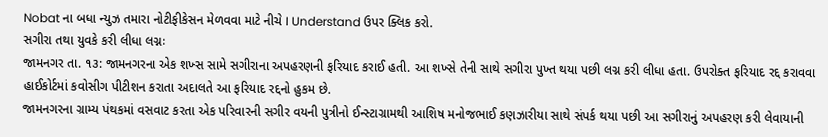Nobat ના બધા ન્યુઝ તમારા નોટીફીકેસન મેળવવા માટે નીચે I Understand ઉપર ક્લિક કરો.
સગીરા તથા યુવકે કરી લીધા લગ્નઃ
જામનગર તા. ૧૩: જામનગરના એક શખ્સ સામે સગીરાના અપહરણની ફરિયાદ કરાઈ હતી. આ શખ્સે તેની સાથે સગીરા પુખ્ત થયા પછી લગ્ન કરી લીધા હતા. ઉપરોક્ત ફરિયાદ રદ્દ કરાવવા હાઈકોર્ટમાં કવોસીગ પીટીશન કરાતા અદાલતે આ ફરિયાદ રદ્દનો હુકમ છે.
જામનગરના ગ્રામ્ય પંથકમાં વસવાટ કરતા એક પરિવારની સગીર વયની પુત્રીનો ઈન્સ્ટાગ્રામથી આશિષ મનોજભાઈ કણઝારીયા સાથે સંપર્ક થયા પછી આ સગીરાનું અપહરણ કરી લેવાયાની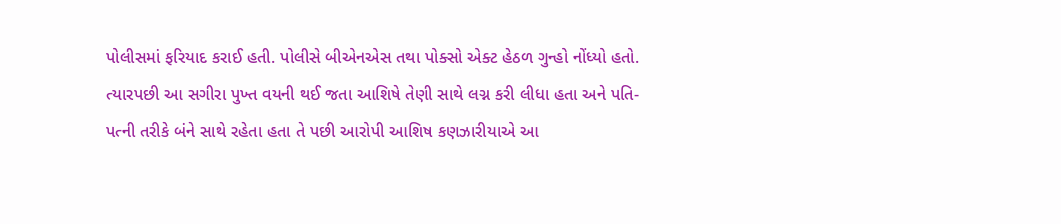પોલીસમાં ફરિયાદ કરાઈ હતી. પોલીસે બીએનએસ તથા પોક્સો એક્ટ હેઠળ ગુન્હો નોંધ્યો હતો.
ત્યારપછી આ સગીરા પુખ્ત વયની થઈ જતા આશિષે તેણી સાથે લગ્ન કરી લીધા હતા અને પતિ-પત્ની તરીકે બંને સાથે રહેતા હતા તે પછી આરોપી આશિષ કણઝારીયાએ આ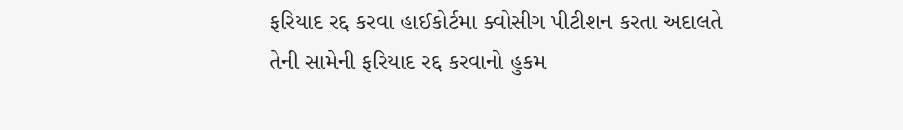ફરિયાદ રદ્દ કરવા હાઈકોર્ટમા ક્વોસીગ પીટીશન કરતા અદાલતે તેની સામેની ફરિયાદ રદ્દ કરવાનો હુકમ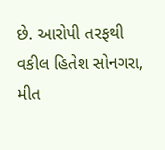છે. આરોપી તરફથી વકીલ હિતેશ સોનગરા, મીત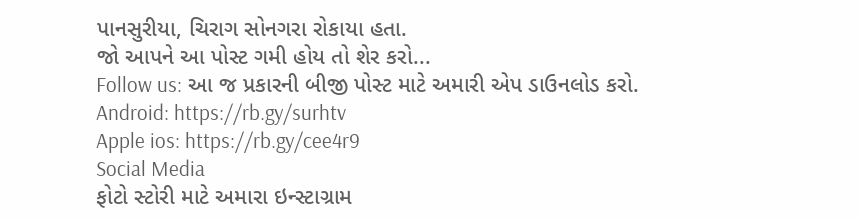પાનસુરીયા, ચિરાગ સોનગરા રોકાયા હતા.
જો આપને આ પોસ્ટ ગમી હોય તો શેર કરો...
Follow us: આ જ પ્રકારની બીજી પોસ્ટ માટે અમારી એપ ડાઉનલોડ કરો.
Android: https://rb.gy/surhtv
Apple ios: https://rb.gy/cee4r9
Social Media
ફોટો સ્ટોરી માટે અમારા ઇન્સ્ટાગ્રામ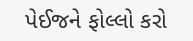પેઈજને ફોલ્લો કરો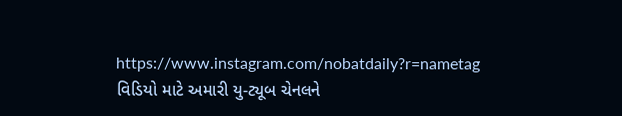https://www.instagram.com/nobatdaily?r=nametag
વિડિયો માટે અમારી યુ-ટ્યૂબ ચેનલને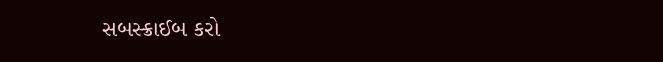સબસ્ક્રાઈબ કરો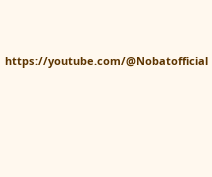https://youtube.com/@Nobatofficial